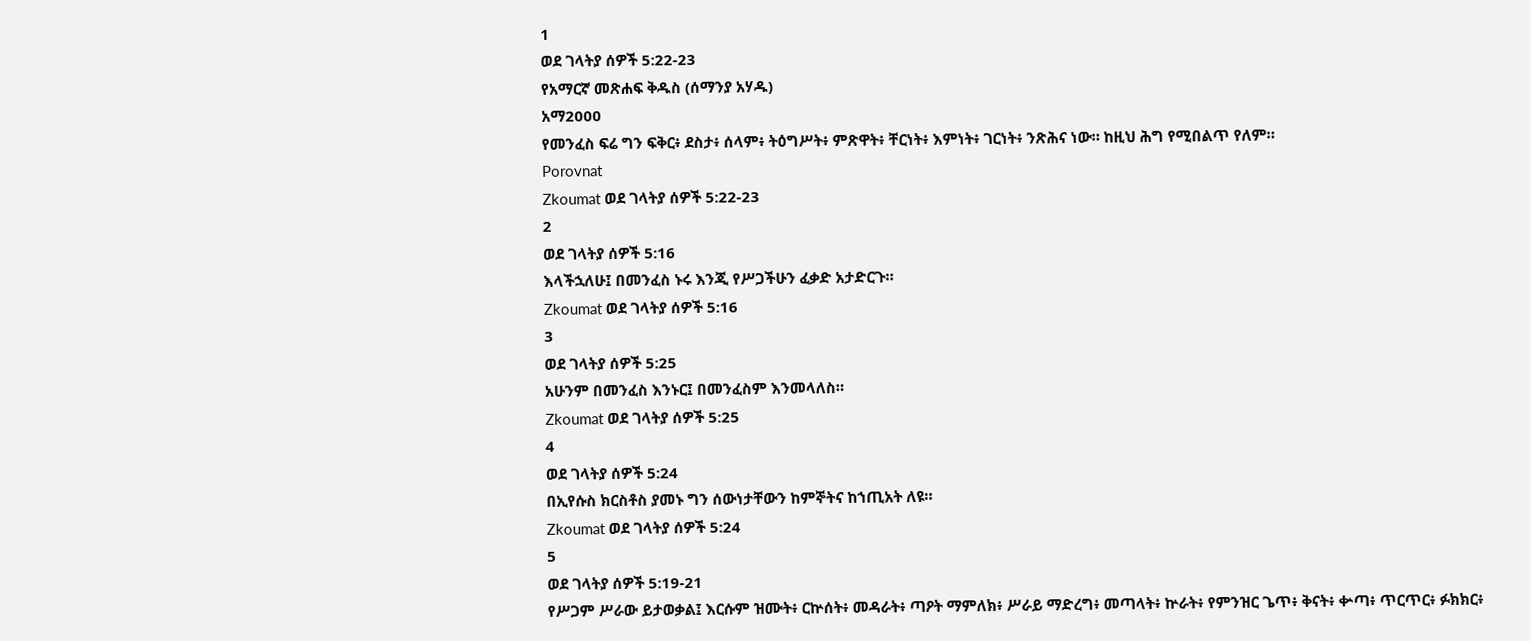1
ወደ ገላትያ ሰዎች 5:22-23
የአማርኛ መጽሐፍ ቅዱስ (ሰማንያ አሃዱ)
አማ2000
የመንፈስ ፍሬ ግን ፍቅር፥ ደስታ፥ ሰላም፥ ትዕግሥት፥ ምጽዋት፥ ቸርነት፥ እምነት፥ ገርነት፥ ንጽሕና ነው። ከዚህ ሕግ የሚበልጥ የለም።
Porovnat
Zkoumat ወደ ገላትያ ሰዎች 5:22-23
2
ወደ ገላትያ ሰዎች 5:16
እላችኋለሁ፤ በመንፈስ ኑሩ እንጂ የሥጋችሁን ፈቃድ አታድርጉ።
Zkoumat ወደ ገላትያ ሰዎች 5:16
3
ወደ ገላትያ ሰዎች 5:25
አሁንም በመንፈስ እንኑር፤ በመንፈስም እንመላለስ።
Zkoumat ወደ ገላትያ ሰዎች 5:25
4
ወደ ገላትያ ሰዎች 5:24
በኢየሱስ ክርስቶስ ያመኑ ግን ሰውነታቸውን ከምኞትና ከኀጢአት ለዩ።
Zkoumat ወደ ገላትያ ሰዎች 5:24
5
ወደ ገላትያ ሰዎች 5:19-21
የሥጋም ሥራው ይታወቃል፤ እርሱም ዝሙት፥ ርኵሰት፥ መዳራት፥ ጣዖት ማምለክ፥ ሥራይ ማድረግ፥ መጣላት፥ ኵራት፥ የምንዝር ጌጥ፥ ቅናት፥ ቍጣ፥ ጥርጥር፥ ፉክክር፥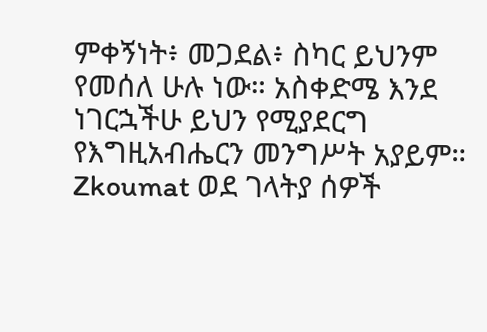ምቀኝነት፥ መጋደል፥ ስካር ይህንም የመሰለ ሁሉ ነው። አስቀድሜ እንደ ነገርኋችሁ ይህን የሚያደርግ የእግዚአብሔርን መንግሥት አያይም።
Zkoumat ወደ ገላትያ ሰዎች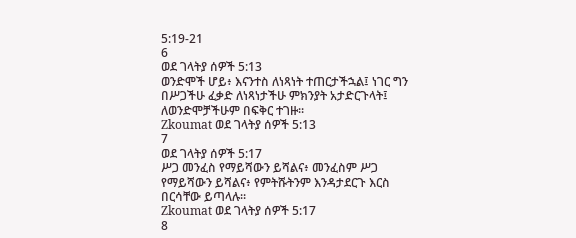5:19-21
6
ወደ ገላትያ ሰዎች 5:13
ወንድሞች ሆይ፥ እናንተስ ለነጻነት ተጠርታችኋል፤ ነገር ግን በሥጋችሁ ፈቃድ ለነጻነታችሁ ምክንያት አታድርጉላት፤ ለወንድሞቻችሁም በፍቅር ተገዙ።
Zkoumat ወደ ገላትያ ሰዎች 5:13
7
ወደ ገላትያ ሰዎች 5:17
ሥጋ መንፈስ የማይሻውን ይሻልና፥ መንፈስም ሥጋ የማይሻውን ይሻልና፥ የምትሹትንም እንዳታደርጉ እርስ በርሳቸው ይጣላሉ።
Zkoumat ወደ ገላትያ ሰዎች 5:17
8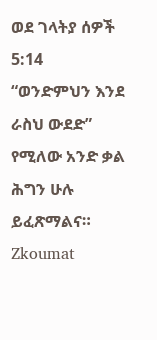ወደ ገላትያ ሰዎች 5:14
“ወንድምህን እንደ ራስህ ውደድ” የሚለው አንድ ቃል ሕግን ሁሉ ይፈጽማልና።
Zkoumat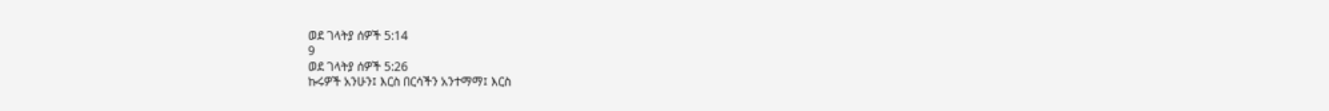ወደ ገላትያ ሰዎች 5:14
9
ወደ ገላትያ ሰዎች 5:26
ኩሩዎች አንሁን፤ እርስ በርሳችን አንተማማ፤ እርስ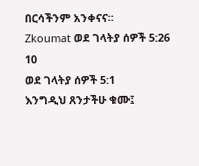በርሳችንም አንቀናና።
Zkoumat ወደ ገላትያ ሰዎች 5:26
10
ወደ ገላትያ ሰዎች 5:1
እንግዲህ ጸንታችሁ ቁሙ፤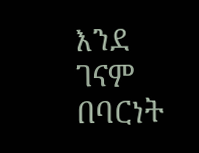እንደ ገናም በባርነት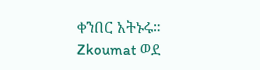ቀንበር አትኑሩ።
Zkoumat ወደ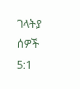ገላትያ ሰዎች 5:1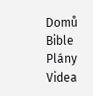Domů
Bible
Plány
Videa